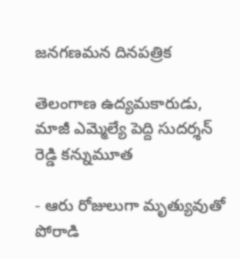జనగణమన దినపత్రిక

తెలంగాణ ఉద్యమకారుడు, మాజీ ఎమ్మెల్యే పెద్ది సుదర్శన్ రెడ్డి కన్నుమూత

- ఆరు రోజులుగా మృత్యువుతో పోరాడి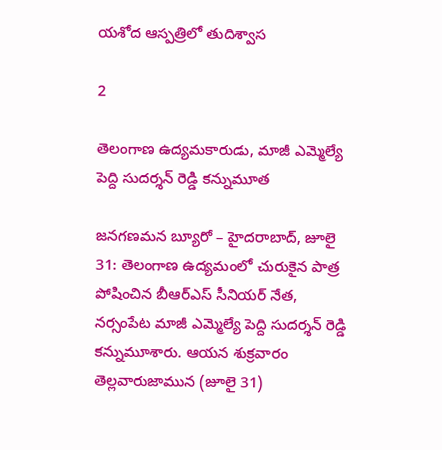యశోద ఆస్పత్రిలో తుదిశ్వాస

2

తెలంగాణ ఉద్యమకారుడు, మాజీ ఎమ్మెల్యే పెద్ది సుదర్శన్ రెడ్డి కన్నుమూత

జనగణమన బ్యూరో – హైదరాబాద్, జూలై 31: తెలంగాణ ఉద్యమంలో చురుకైన పాత్ర పోషించిన బీఆర్ఎస్ సీనియర్ నేత, నర్సంపేట మాజీ ఎమ్మెల్యే పెద్ది సుదర్శన్ రెడ్డి కన్నుమూశారు. ఆయన శుక్రవారం తెల్లవారుజామున (జూలై 31)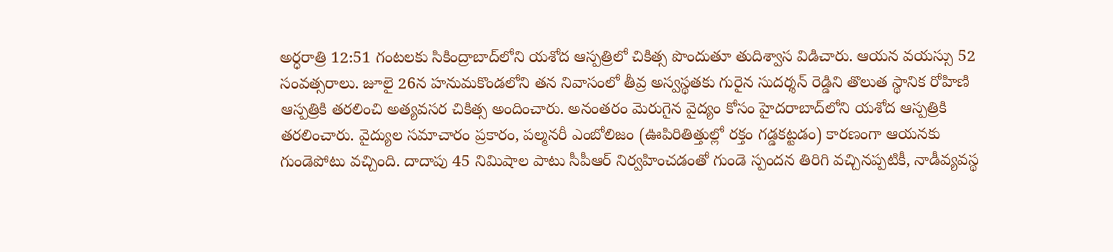అర్ధరాత్రి 12:51 గంటలకు సికింద్రాబాద్‌లోని యశోద ఆస్పత్రిలో చికిత్స పొందుతూ తుదిశ్వాస విడిచారు. ఆయన వయస్సు 52 సంవత్సరాలు. జూలై 26న హనుమకొండలోని తన నివాసంలో తీవ్ర అస్వస్థతకు గురైన సుదర్శన్ రెడ్డిని తొలుత స్థానిక రోహిణి ఆస్పత్రికి తరలించి అత్యవసర చికిత్స అందించారు. అనంతరం మెరుగైన వైద్యం కోసం హైదరాబాద్‌లోని యశోద ఆస్పత్రికి తరలించారు. వైద్యుల సమాచారం ప్రకారం, పల్మనరీ ఎంబోలిజం (ఊపిరితిత్తుల్లో రక్తం గడ్డకట్టడం) కారణంగా ఆయనకు గుండెపోటు వచ్చింది. దాదాపు 45 నిమిషాల పాటు సీపీఆర్ నిర్వహించడంతో గుండె స్పందన తిరిగి వచ్చినప్పటికీ, నాడీవ్యవస్థ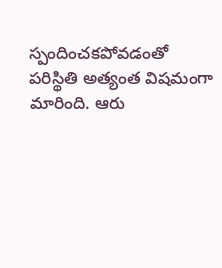స్పందించకపోవడంతో పరిస్థితి అత్యంత విషమంగా మారింది. ఆరు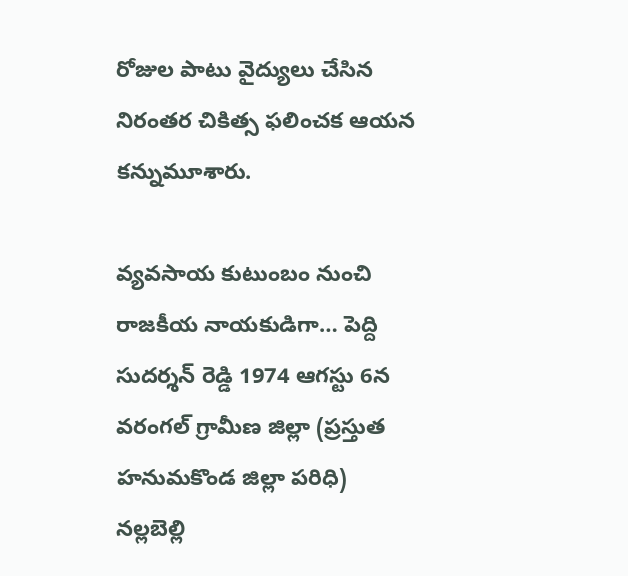రోజుల పాటు వైద్యులు చేసిన నిరంతర చికిత్స ఫలించక ఆయన కన్నుమూశారు.

వ్యవసాయ కుటుంబం నుంచి రాజకీయ నాయకుడిగా… పెద్ది సుదర్శన్ రెడ్డి 1974 ఆగస్టు 6న వరంగల్ గ్రామీణ జిల్లా (ప్రస్తుత హనుమకొండ జిల్లా పరిధి) నల్లబెల్లి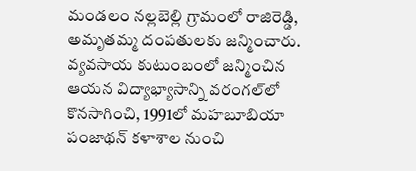మండలం నల్లబెల్లి గ్రామంలో రాజిరెడ్డి, అమృతమ్మ దంపతులకు జన్మించారు. వ్యవసాయ కుటుంబంలో జన్మించిన ఆయన విద్యాభ్యాసాన్ని వరంగల్‌లో కొనసాగించి, 1991లో మహబూబియా పంజాథన్ కళాశాల నుంచి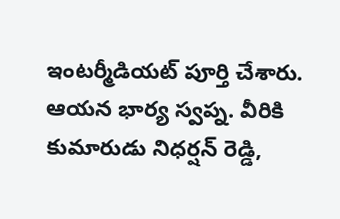ఇంటర్మీడియట్ పూర్తి చేశారు. ఆయన భార్య స్వప్న. వీరికి కుమారుడు నిధర్షన్ రెడ్డి,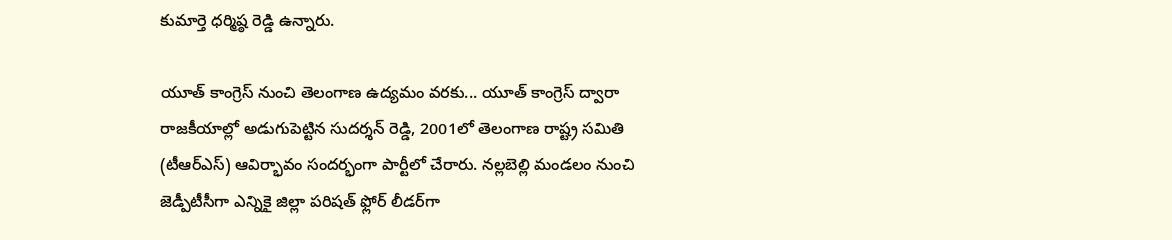కుమార్తె ధర్మిష్ఠ రెడ్డి ఉన్నారు.

యూత్ కాంగ్రెస్ నుంచి తెలంగాణ ఉద్యమం వరకు... యూత్ కాంగ్రెస్ ద్వారా రాజకీయాల్లో అడుగుపెట్టిన సుదర్శన్ రెడ్డి, 2001లో తెలంగాణ రాష్ట్ర సమితి (టీఆర్ఎస్) ఆవిర్భావం సందర్భంగా పార్టీలో చేరారు. నల్లబెల్లి మండలం నుంచి జెడ్పీటీసీగా ఎన్నికై జిల్లా పరిషత్ ఫ్లోర్ లీడర్‌గా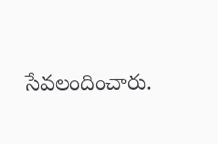సేవలందించారు.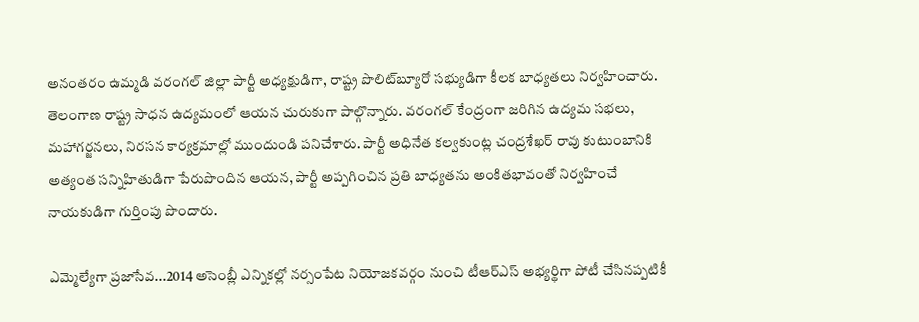అనంతరం ఉమ్మడి వరంగల్ జిల్లా పార్టీ అధ్యక్షుడిగా, రాష్ట్ర పొలిట్‌బ్యూరో సభ్యుడిగా కీలక బాధ్యతలు నిర్వహించారు. తెలంగాణ రాష్ట్ర సాధన ఉద్యమంలో ఆయన చురుకుగా పాల్గొన్నారు. వరంగల్ కేంద్రంగా జరిగిన ఉద్యమ సభలు, మహాగర్జనలు, నిరసన కార్యక్రమాల్లో ముందుండి పనిచేశారు. పార్టీ అధినేత కల్వకుంట్ల చంద్రశేఖర్ రావు కుటుంబానికి అత్యంత సన్నిహితుడిగా పేరుపొందిన ఆయన, పార్టీ అప్పగించిన ప్రతి బాధ్యతను అంకితభావంతో నిర్వహించే నాయకుడిగా గుర్తింపు పొందారు.

ఎమ్మెల్యేగా ప్రజాసేవ...2014 అసెంబ్లీ ఎన్నికల్లో నర్సంపేట నియోజకవర్గం నుంచి టీఆర్ఎస్ అభ్యర్థిగా పోటీ చేసినప్పటికీ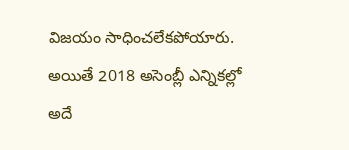విజయం సాధించలేకపోయారు. అయితే 2018 అసెంబ్లీ ఎన్నికల్లో అదే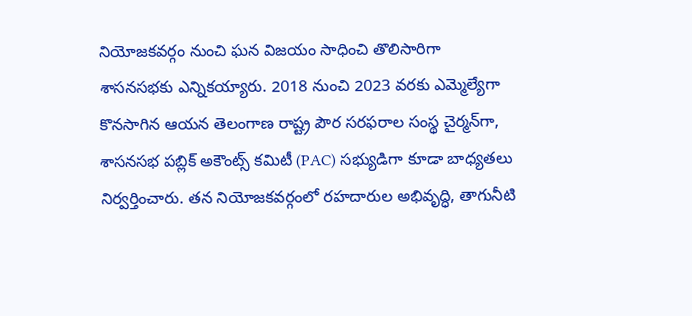నియోజకవర్గం నుంచి ఘన విజయం సాధించి తొలిసారిగా శాసనసభకు ఎన్నికయ్యారు. 2018 నుంచి 2023 వరకు ఎమ్మెల్యేగా కొనసాగిన ఆయన తెలంగాణ రాష్ట్ర పౌర సరఫరాల సంస్థ చైర్మన్‌గా, శాసనసభ పబ్లిక్ అకౌంట్స్ కమిటీ (PAC) సభ్యుడిగా కూడా బాధ్యతలు నిర్వర్తించారు. తన నియోజకవర్గంలో రహదారుల అభివృద్ధి, తాగునీటి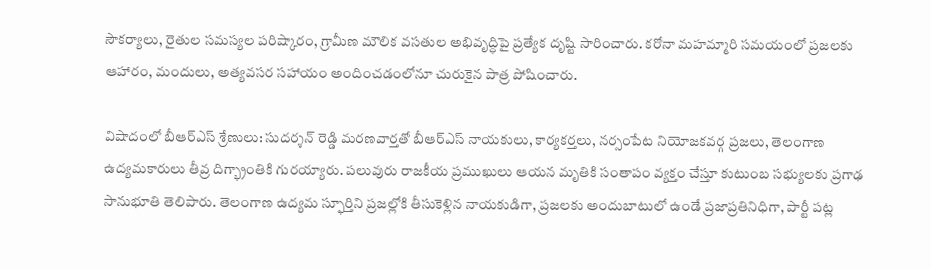సౌకర్యాలు, రైతుల సమస్యల పరిష్కారం, గ్రామీణ మౌలిక వసతుల అభివృద్ధిపై ప్రత్యేక దృష్టి సారించారు. కరోనా మహమ్మారి సమయంలో ప్రజలకు ఆహారం, మందులు, అత్యవసర సహాయం అందించడంలోనూ చురుకైన పాత్ర పోషించారు.

విషాదంలో బీఆర్ఎస్ శ్రేణులు: సుదర్శన్ రెడ్డి మరణవార్తతో బీఆర్ఎస్ నాయకులు, కార్యకర్తలు, నర్సంపేట నియోజకవర్గ ప్రజలు, తెలంగాణ ఉద్యమకారులు తీవ్ర దిగ్భ్రాంతికి గురయ్యారు. పలువురు రాజకీయ ప్రముఖులు ఆయన మృతికి సంతాపం వ్యక్తం చేస్తూ కుటుంబ సభ్యులకు ప్రగాఢ సానుభూతి తెలిపారు. తెలంగాణ ఉద్యమ స్ఫూర్తిని ప్రజల్లోకి తీసుకెళ్లిన నాయకుడిగా, ప్రజలకు అందుబాటులో ఉండే ప్రజాప్రతినిధిగా, పార్టీ పట్ల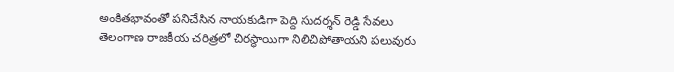అంకితభావంతో పనిచేసిన నాయకుడిగా పెద్ది సుదర్శన్ రెడ్డి సేవలు తెలంగాణ రాజకీయ చరిత్రలో చిరస్థాయిగా నిలిచిపోతాయని పలువురు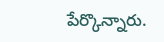పేర్కొన్నారు.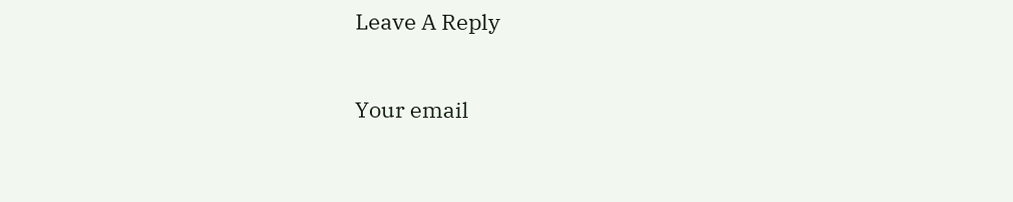Leave A Reply

Your email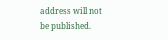address will not be published.